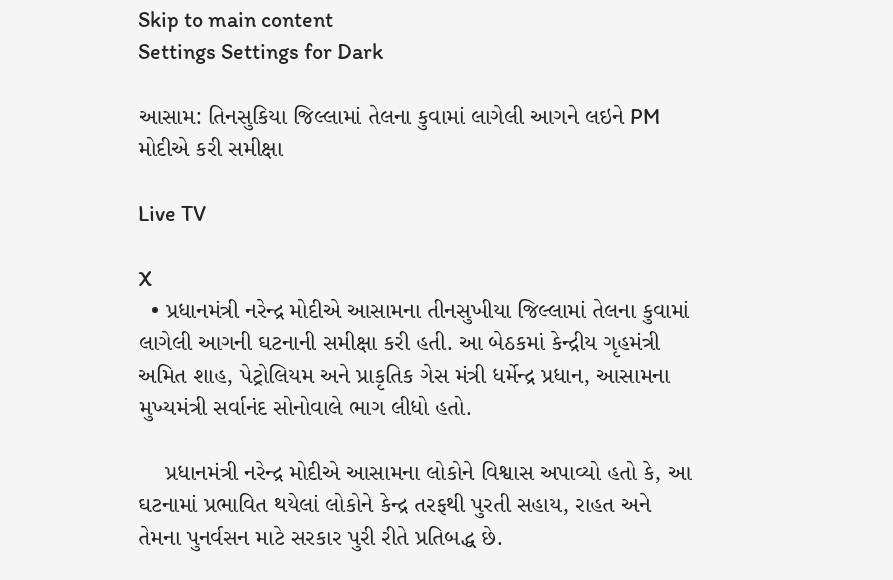Skip to main content
Settings Settings for Dark

આસામ: તિનસુકિયા જિલ્લામાં તેલના કુવામાં લાગેલી આગને લઇને PM મોદીએ કરી સમીક્ષા

Live TV

X
  • પ્રધાનમંત્રી નરેન્દ્ર મોદીએ આસામના તીનસુખીયા જિલ્લામાં તેલના કુવામાં લાગેલી આગની ઘટનાની સમીક્ષા કરી હતી. આ બેઠકમાં કેન્દ્રીય ગૃહમંત્રી અમિત શાહ, પેટ્રોલિયમ અને પ્રાકૃતિક ગેસ મંત્રી ધર્મેન્દ્ર પ્રધાન, આસામના મુખ્યમંત્રી સર્વાનંદ સોનોવાલે ભાગ લીધો હતો.

    પ્રધાનમંત્રી નરેન્દ્ર મોદીએ આસામના લોકોને વિશ્વાસ અપાવ્યો હતો કે, આ ઘટનામાં પ્રભાવિત થયેલાં લોકોને કેન્દ્ર તરફથી પુરતી સહાય, રાહત અને તેમના પુનર્વસન માટે સરકાર પુરી રીતે પ્રતિબદ્ધ છે.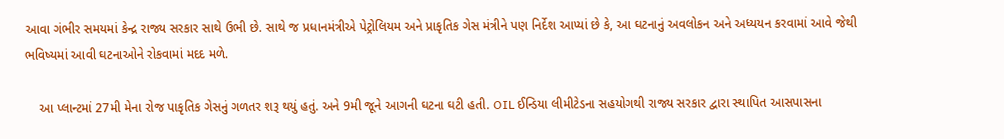આવા ગંભીર સમયમાં કેન્દ્ર રાજ્ય સરકાર સાથે ઉભી છે. સાથે જ પ્રધાનમંત્રીએ પેટ્રોલિયમ અને પ્રાકૃતિક ગેસ મંત્રીને પણ નિર્દેશ આપ્યાં છે કે, આ ઘટનાનું અવલોકન અને અધ્યયન કરવામાં આવે જેથી ભવિષ્યમાં આવી ઘટનાઓને રોકવામાં મદદ મળે.

    આ પ્લાન્ટમાં 27મી મેના રોજ પાકૃતિક ગેસનું ગળતર શરૂ થયું હતું. અને 9મી જૂને આગની ઘટના ઘટી હતી. OIL ઈન્ડિયા લીમીટેડના સહયોગથી રાજ્ય સરકાર દ્વારા સ્થાપિત આસપાસના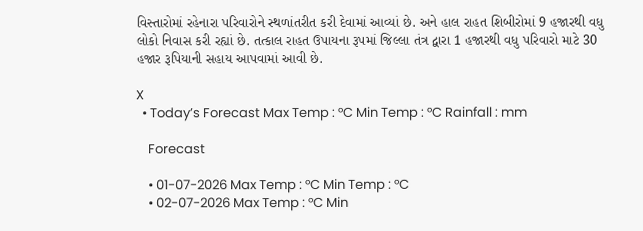વિસ્તારોમાં રહેનારા પરિવારોને સ્થળાંતરીત કરી દેવામાં આવ્યાં છે. અને હાલ રાહત શિબીરોમાં 9 હજારથી વધુ લોકો નિવાસ કરી રહ્યાં છે. તત્કાલ રાહત ઉપાયના રૂપમાં જિલ્લા તંત્ર દ્વારા 1 હજારથી વધુ પરિવારો માટે 30 હજાર રૂપિયાની સહાય આપવામાં આવી છે.

X
  • Today’s Forecast Max Temp : °C Min Temp : °C Rainfall : mm

    Forecast

    • 01-07-2026 Max Temp : °C Min Temp : °C
    • 02-07-2026 Max Temp : °C Min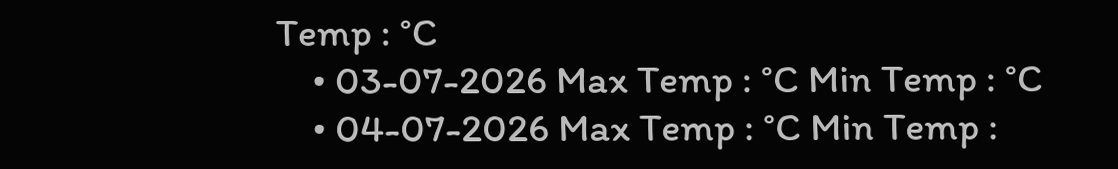Temp : °C
    • 03-07-2026 Max Temp : °C Min Temp : °C
    • 04-07-2026 Max Temp : °C Min Temp :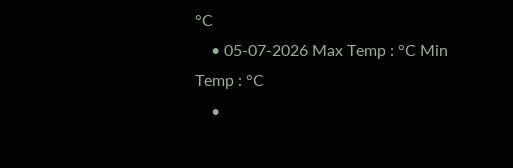°C
    • 05-07-2026 Max Temp : °C Min Temp : °C
    •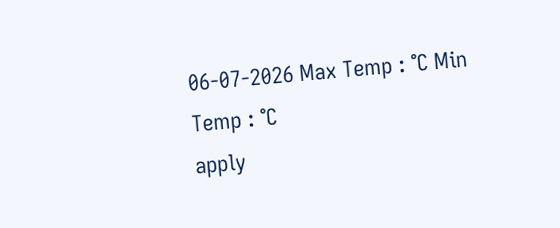06-07-2026 Max Temp : °C Min Temp : °C
apply